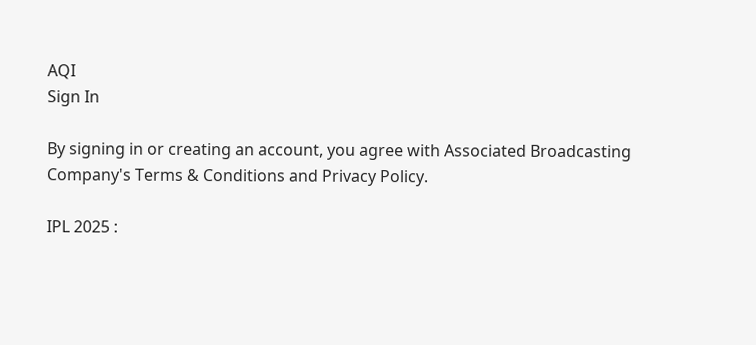AQI
Sign In

By signing in or creating an account, you agree with Associated Broadcasting Company's Terms & Conditions and Privacy Policy.

IPL 2025 :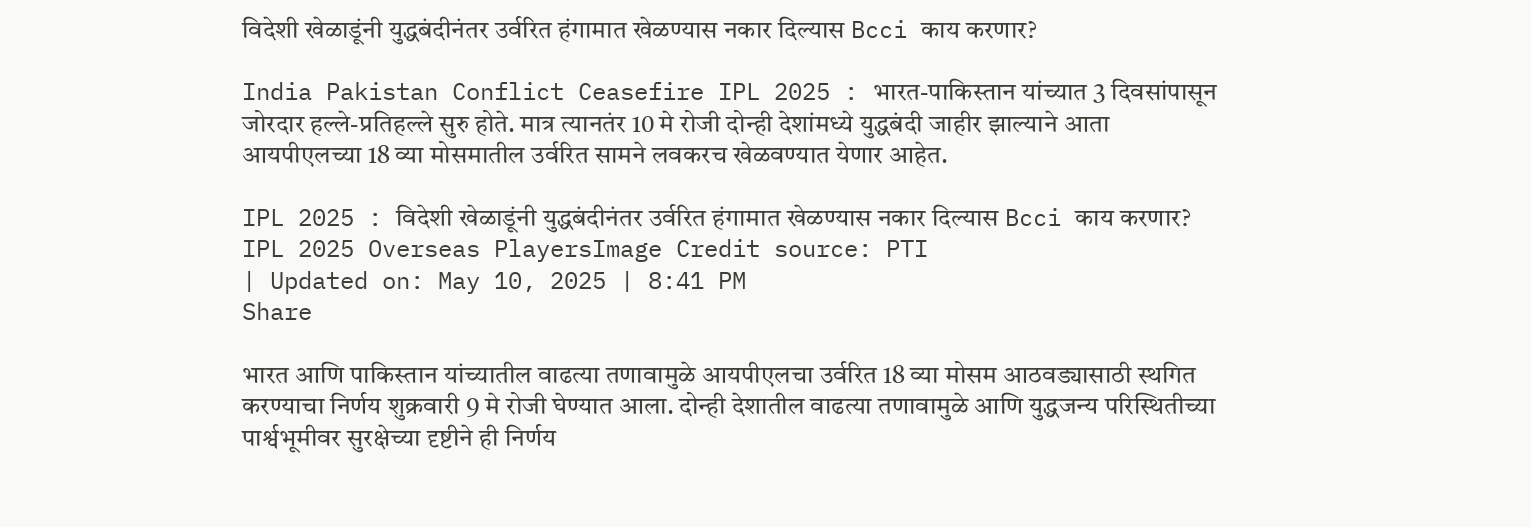विदेशी खेळाडूंनी युद्धबंदीनंतर उर्वरित हंगामात खेळण्यास नकार दिल्यास Bcci काय करणार?

India Pakistan Conflict Ceasefire IPL 2025 : भारत-पाकिस्तान यांच्यात 3 दिवसांपासून जोरदार हल्ले-प्रतिहल्ले सुरु होते. मात्र त्यानतंर 10 मे रोजी दोन्ही देशांमध्ये युद्धबंदी जाहीर झाल्याने आता आयपीएलच्या 18 व्या मोसमातील उर्वरित सामने लवकरच खेळवण्यात येणार आहेत.

IPL 2025 : विदेशी खेळाडूंनी युद्धबंदीनंतर उर्वरित हंगामात खेळण्यास नकार दिल्यास Bcci काय करणार?
IPL 2025 Overseas PlayersImage Credit source: PTI
| Updated on: May 10, 2025 | 8:41 PM
Share

भारत आणि पाकिस्तान यांच्यातील वाढत्या तणावामुळे आयपीएलचा उर्वरित 18 व्या मोसम आठवड्यासाठी स्थगित करण्याचा निर्णय शुक्रवारी 9 मे रोजी घेण्यात आला. दोन्ही देशातील वाढत्या तणावामुळे आणि युद्धजन्य परिस्थितीच्या पार्श्वभूमीवर सुरक्षेच्या दृष्टीने ही निर्णय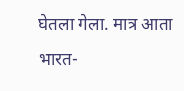घेतला गेला. मात्र आता भारत-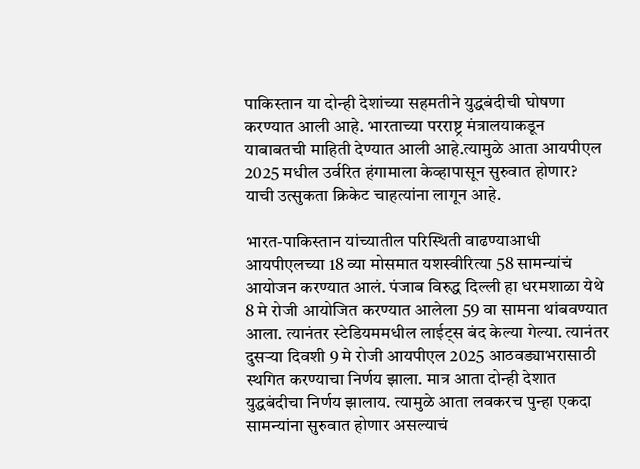पाकिस्तान या दोन्ही देशांच्या सहमतीने युद्धबंदीची घोषणा करण्यात आली आहे. भारताच्या परराष्ट्र मंत्रालयाकडून याबाबतची माहिती देण्यात आली आहे.त्यामुळे आता आयपीएल 2025 मधील उर्वरित हंगामाला केव्हापासून सुरुवात होणार? याची उत्सुकता क्रिकेट चाहत्यांना लागून आहे.

भारत-पाकिस्तान यांच्यातील परिस्थिती वाढण्याआधी आयपीएलच्या 18 व्या मोसमात यशस्वीरित्या 58 सामन्यांचं आयोजन करण्यात आलं. पंजाब विरुद्ध दिल्ली हा धरमशाळा येथे 8 मे रोजी आयोजित करण्यात आलेला 59 वा सामना थांबवण्यात आला. त्यानंतर स्टेडियममधील लाईट्स बंद केल्या गेल्या. त्यानंतर दुसऱ्या दिवशी 9 मे रोजी आयपीएल 2025 आठवड्याभरासाठी स्थगित करण्याचा निर्णय झाला. मात्र आता दोन्ही देशात युद्धबंदीचा निर्णय झालाय. त्यामुळे आता लवकरच पुन्हा एकदा सामन्यांना सुरुवात होणार असल्याचं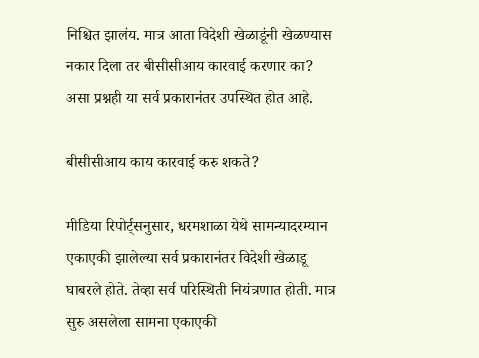निश्चित झालंय. मात्र आता विदेशी खेळाडूंनी खेळण्यास नकार दिला तर बीसीसीआय कारवाई करणार का? असा प्रश्नही या सर्व प्रकारानंतर उपस्थित होत आहे.

बीसीसीआय काय कारवाई करु शकते?

मीडिया रिपोर्ट्सनुसार, धरमशाळा येथे सामन्यादरम्यान एकाएकी झालेल्या सर्व प्रकारानंतर विदेशी खेळाडू घाबरले होते. तेव्हा सर्व परिस्थिती नियंत्रणात होती. मात्र सुरु असलेला सामना एकाएकी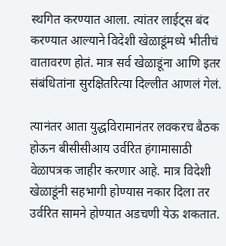स्थगित करण्यात आला. त्यांतर लाईट्स बंद करण्यात आल्याने विदेशी खेळाडूंमध्ये भीतीचं वातावरण होतं. मात्र सर्व खेळाडूंना आणि इतर संबंधितांना सुरक्षितरित्या दिल्लीत आणलं गेलं.

त्यानंतर आता युद्धविरामानंतर लवकरच बैठक होऊन बीसीसीआय उर्वरित हंगामासाठी वेळापत्रक जाहीर करणार आहे. मात्र विदेशी खेळाडूंनी सहभागी होण्यास नकार दिला तर उर्वरित सामने होण्यात अडचणी येऊ शकतात.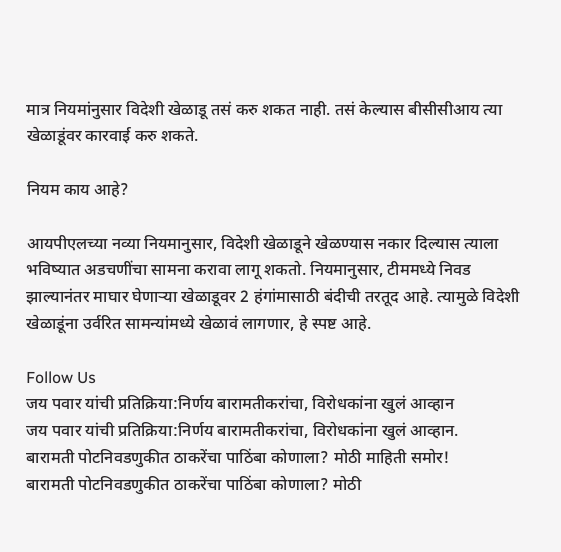मात्र नियमांनुसार विदेशी खेळाडू तसं करु शकत नाही. तसं केल्यास बीसीसीआय त्या खेळाडूंवर कारवाई करु शकते.

नियम काय आहे?

आयपीएलच्या नव्या नियमानुसार, विदेशी खेळाडूने खेळण्यास नकार दिल्यास त्याला भविष्यात अडचणींचा सामना करावा लागू शकतो. नियमानुसार, टीममध्ये निवड झाल्यानंतर माघार घेणाऱ्या खेळाडूवर 2 हंगांमासाठी बंदीची तरतूद आहे. त्यामुळे विदेशी खेळाडूंना उर्वरित सामन्यांमध्ये खेळावं लागणार, हे स्पष्ट आहे.

Follow Us
जय पवार यांची प्रतिक्रिया:निर्णय बारामतीकरांचा, विरोधकांना खुलं आव्हान
जय पवार यांची प्रतिक्रिया:निर्णय बारामतीकरांचा, विरोधकांना खुलं आव्हान.
बारामती पोटनिवडणुकीत ठाकरेंचा पाठिंबा कोणाला? मोठी माहिती समोर!
बारामती पोटनिवडणुकीत ठाकरेंचा पाठिंबा कोणाला? मोठी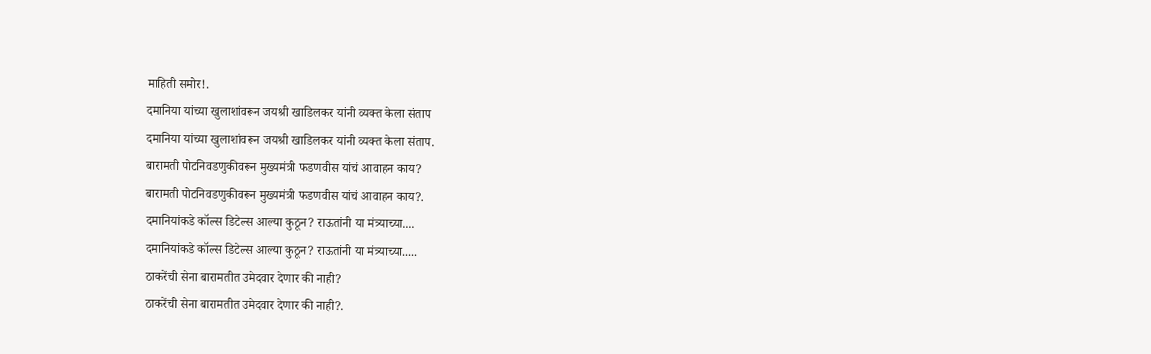माहिती समोर!.
दमानिया यांच्या खुलाशांवरून जयश्री खाडिलकर यांनी व्यक्त केला संताप
दमानिया यांच्या खुलाशांवरून जयश्री खाडिलकर यांनी व्यक्त केला संताप.
बारामती पोटनिवडणुकीवरून मुख्यमंत्री फडणवीस यांचं आवाहन काय?
बारामती पोटनिवडणुकीवरून मुख्यमंत्री फडणवीस यांचं आवाहन काय?.
दमानियांकडे कॉल्स डिटेल्स आल्या कुठून? राऊतांनी या मंत्र्याच्या....
दमानियांकडे कॉल्स डिटेल्स आल्या कुठून? राऊतांनी या मंत्र्याच्या.....
ठाकरेंची सेना बारामतीत उमेदवार देणार की नाही?
ठाकरेंची सेना बारामतीत उमेदवार देणार की नाही?.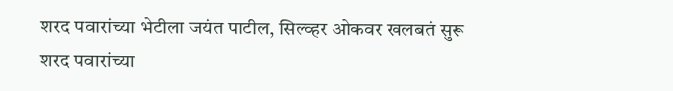शरद पवारांच्या भेटीला जयंत पाटील, सिल्व्हर ओकवर खलबतं सुरू
शरद पवारांच्या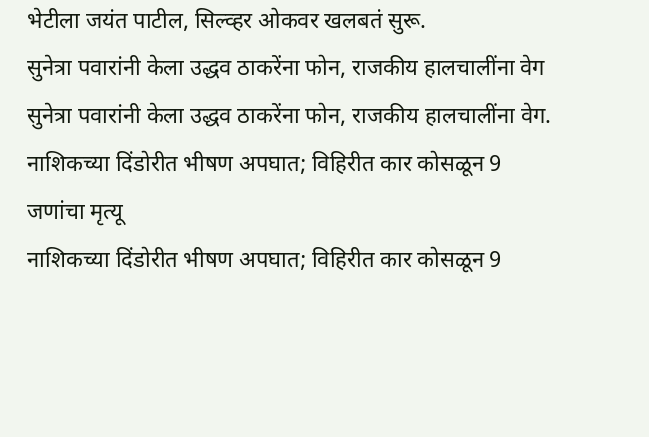भेटीला जयंत पाटील, सिल्व्हर ओकवर खलबतं सुरू.
सुनेत्रा पवारांनी केला उद्धव ठाकरेंना फोन, राजकीय हालचालींना वेग
सुनेत्रा पवारांनी केला उद्धव ठाकरेंना फोन, राजकीय हालचालींना वेग.
नाशिकच्या दिंडोरीत भीषण अपघात; विहिरीत कार कोसळून 9 जणांचा मृत्यू
नाशिकच्या दिंडोरीत भीषण अपघात; विहिरीत कार कोसळून 9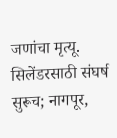जणांचा मृत्यू.
सिलेंडरसाठी संघर्ष सुरूच; नागपूर,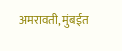अमरावती, मुंबईत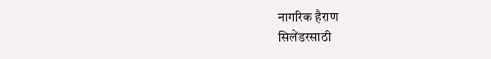नागरिक हैराण
सिलेंडरसाठी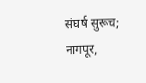संघर्ष सुरूच; नागपूर,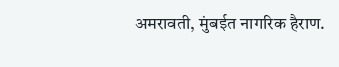अमरावती, मुंबईत नागरिक हैराण.